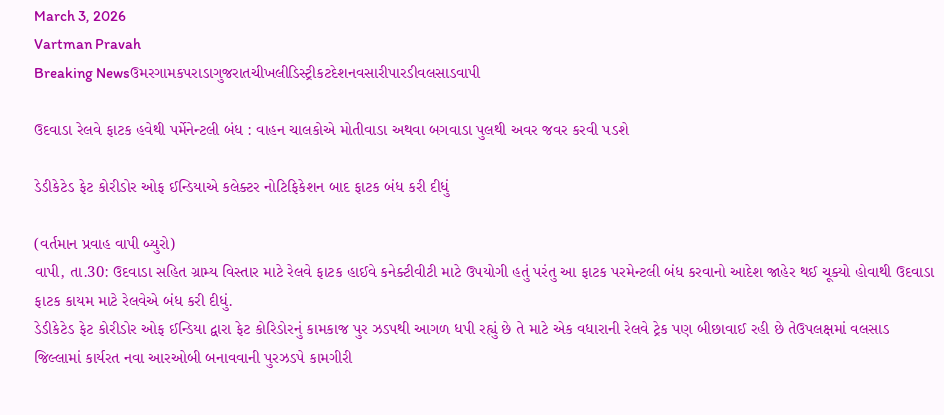March 3, 2026
Vartman Pravah
Breaking Newsઉમરગામકપરાડાગુજરાતચીખલીડિસ્ટ્રીકટદેશનવસારીપારડીવલસાડવાપી

ઉદવાડા રેલવે ફાટક હવેથી પર્મેનેન્‍ટલી બંધ : વાહન ચાલકોએ મોતીવાડા અથવા બગવાડા પુલથી અવર જવર કરવી પડશે

ડેડીકેટેડ ફેટ કોરીડોર ઓફ ઈન્‍ડિયાએ કલેક્‍ટર નોટિફિકેશન બાદ ફાટક બંધ કરી દીધું

(વર્તમાન પ્રવાહ વાપી બ્‍યુરો)
વાપી, તા.30: ઉદવાડા સહિત ગ્રામ્‍ય વિસ્‍તાર માટે રેલવે ફાટક હાઈવે કનેક્‍ટીવીટી માટે ઉપયોગી હતું પરંતુ આ ફાટક પરમેન્‍ટલી બંધ કરવાનો આદેશ જાહેર થઈ ચૂક્‍યો હોવાથી ઉદવાડા ફાટક કાયમ માટે રેલવેએ બંધ કરી દીધું.
ડેડીકેટેડ ફેટ કોરીડોર ઓફ ઈન્‍ડિયા દ્વારા ફેટ કોરિડોરનું કામકાજ પુર ઝડપથી આગળ ધપી રહ્યું છે તે માટે એક વધારાની રેલવે ટ્રેક પણ બીછાવાઈ રહી છે તેઉપલક્ષમાં વલસાડ જિલ્લામાં કાર્યરત નવા આરઓબી બનાવવાની પુરઝડપે કામગીરી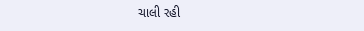ચાલી રહી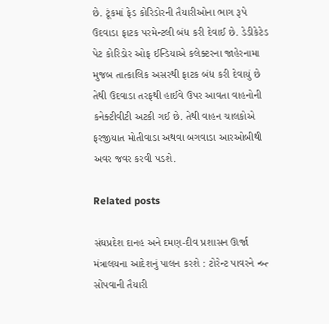છે. ટૂંકમાં ફેડ કોરિડોરની તૈયારીઓના ભાગ રૂપે ઉદવાડા ફાટક પરમેન્‍ટલી બંધ કરી દેવાઈ છે. ડેડીકેટેડ પેટ કોરિડોર ઓફ ઈન્‍ડિયાએ કલેક્‍ટરના જાહેરનામા મુજબ તાત્‍કાલિક અસરથી ફાટક બંધ કરી દેવાયું છે તેથી ઉદવાડા તરફથી હાઈવે ઉપર આવતા વાહનોની કનેક્‍ટીવીટી અટકી ગઈ છે. તેથી વાહન ચાલકોએ ફરજીયાત મોતીવાડા અથવા બગવાડા આરઓબીથી અવર જવર કરવી પડશે.

Related posts

સંઘપ્રદેશ દાનહ અને દમણ-દીવ પ્રશાસન ઊર્જા મંત્રાલયના આદેશનું પાલન કરશે : ટોરેન્‍ટ પાવરને ન્‍બ્‍ત્‍ સોંપવાની તૈયારી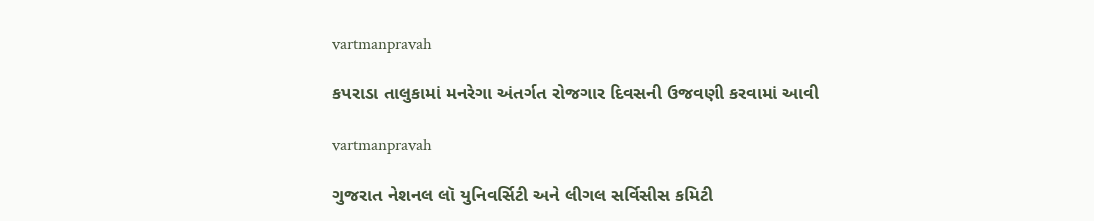vartmanpravah

કપરાડા તાલુકામાં મનરેગા અંતર્ગત રોજગાર દિવસની ઉજવણી કરવામાં આવી

vartmanpravah

ગુજરાત નેશનલ લૉ યુનિવર્સિટી અને લીગલ સર્વિસીસ કમિટી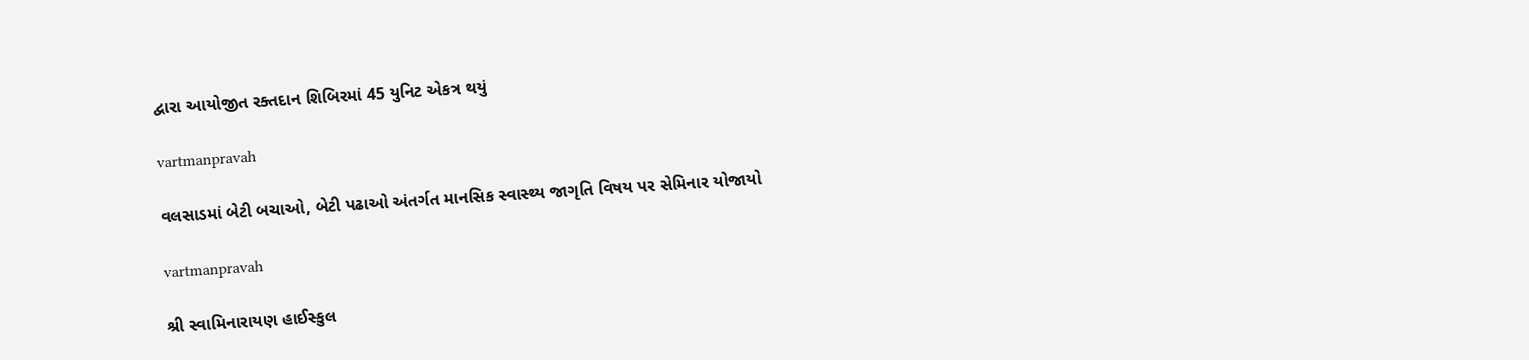દ્વારા આયોજીત રક્‍તદાન શિબિરમાં 45 યુનિટ એકત્ર થયું

vartmanpravah

વલસાડમાં બેટી બચાઓ, બેટી પઢાઓ અંતર્ગત માનસિક સ્‍વાસ્‍થ્‍ય જાગૃતિ વિષય પર સેમિનાર યોજાયો

vartmanpravah

શ્રી સ્‍વામિનારાયણ હાઈસ્‍કુલ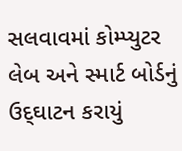સલવાવમાં કોમ્‍પ્‍યુટર લેબ અને સ્‍માર્ટ બોર્ડનું ઉદ્‌ઘાટન કરાયું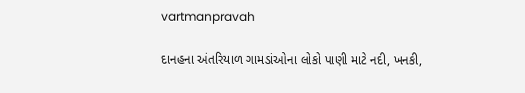vartmanpravah

દાનહના અંતરિયાળ ગામડાંઓના લોકો પાણી માટે નદી, ખનકી,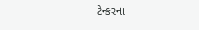ટેન્‍કરના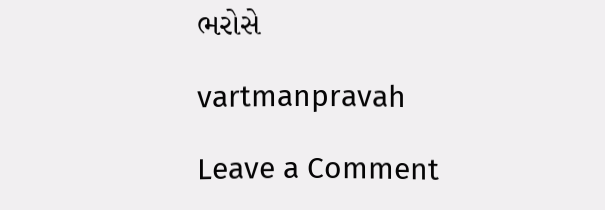ભરોસે

vartmanpravah

Leave a Comment